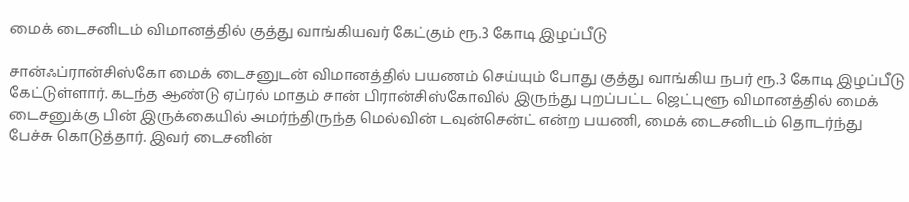மைக் டைசனிடம் விமானத்தில் குத்து வாங்கியவர் கேட்கும் ரூ.3 கோடி இழப்பீடு

சான்ஃப்ரான்சிஸ்கோ மைக் டைசனுடன் விமானத்தில் பயணம் செய்யும் போது குத்து வாங்கிய நபர் ரூ.3 கோடி இழப்பீடு கேட்டுள்ளார். கடந்த ஆண்டு ஏப்ரல் மாதம் சான் பிரான்சிஸ்கோவில் இருந்து புறப்பட்ட ஜெட்புளூ விமானத்தில் மைக் டைசனுக்கு பின் இருக்கையில் அமர்ந்திருந்த மெல்வின் டவுன்சென்ட் என்ற பயணி, மைக் டைசனிடம் தொடர்ந்து பேச்சு கொடுத்தார். இவர் டைசனின்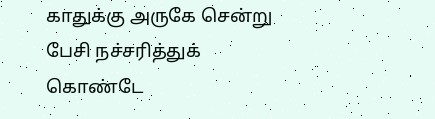காதுக்கு அருகே சென்று பேசி நச்சரித்துக் கொண்டே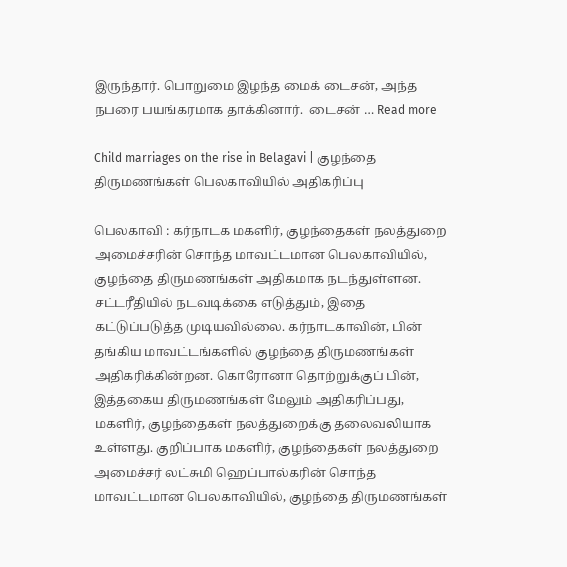இருந்தார். பொறுமை இழந்த மைக் டைசன், அந்த நபரை பயங்கரமாக தாக்கினார்.  டைசன் … Read more

Child marriages on the rise in Belagavi | குழந்தை திருமணங்கள் பெலகாவியில் அதிகரிப்பு

பெலகாவி : கர்நாடக மகளிர், குழந்தைகள் நலத்துறை அமைச்சரின் சொந்த மாவட்டமான பெலகாவியில், குழந்தை திருமணங்கள் அதிகமாக நடந்துள்ளன. சட்டரீதியில் நடவடிக்கை எடுத்தும், இதை கட்டுப்படுத்த முடியவில்லை. கர்நாடகாவின், பின் தங்கிய மாவட்டங்களில் குழந்தை திருமணங்கள் அதிகரிக்கின்றன. கொரோனா தொற்றுக்குப் பின், இத்தகைய திருமணங்கள் மேலும் அதிகரிப்பது, மகளிர், குழந்தைகள் நலத்துறைக்கு தலைவலியாக உள்ளது. குறிப்பாக மகளிர், குழந்தைகள் நலத்துறை அமைச்சர் லட்சுமி ஹெப்பால்கரின் சொந்த மாவட்டமான பெலகாவியில், குழந்தை திருமணங்கள்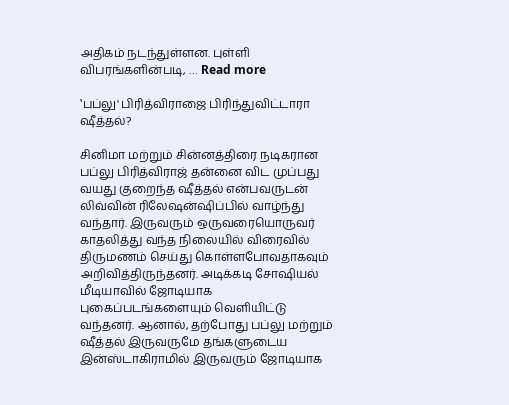அதிகம் நடந்துள்ளன. புள்ளி விபரங்களின்படி, … Read more

‛பப்லு' பிரித்விராஜை பிரிந்துவிட்டாரா ஷீத்தல்?

சினிமா மற்றும் சின்னத்திரை நடிகரான பப்லு பிரித்விராஜ் தன்னை விட முப்பது வயது குறைந்த ஷீத்தல் என்பவருடன் லிவ்வின் ரிலேஷன்ஷிப்பில் வாழ்ந்து வந்தார். இருவரும் ஒருவரையொருவர் காதலித்து வந்த நிலையில் விரைவில் திருமணம் செய்து கொள்ளபோவதாகவும் அறிவித்திருந்தனர். அடிக்கடி சோஷியல் மீடியாவில் ஜோடியாக புகைப்படங்களையும் வெளியிட்டு வந்தனர். ஆனால், தற்போது பப்லு மற்றும் ஷீத்தல் இருவருமே தங்களுடைய இன்ஸ்டாகிராமில் இருவரும் ஜோடியாக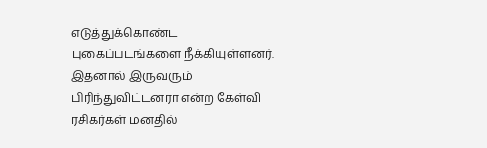எடுத்துக்கொண்ட புகைப்படங்களை நீக்கியுள்ளனர். இதனால் இருவரும் பிரிந்துவிட்டனரா என்ற கேள்வி ரசிகர்கள் மனதில்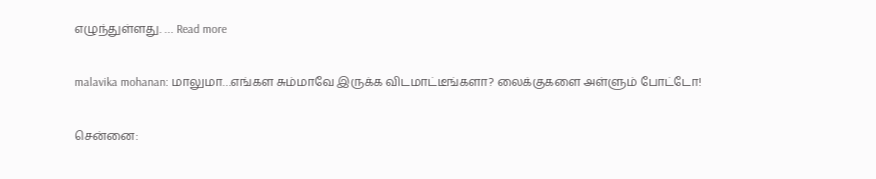எழுந்துள்ளது. … Read more

malavika mohanan: மாலுமா…எங்கள சும்மாவே இருக்க விடமாட்டீங்களா? லைக்குகளை அள்ளும் போட்டோ!

சென்னை: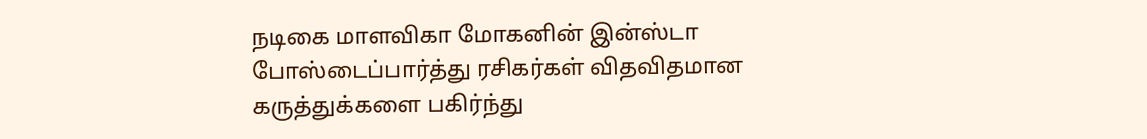நடிகை மாளவிகா மோகனின் இன்ஸ்டா போஸ்டைப்பார்த்து ரசிகர்கள் விதவிதமான கருத்துக்களை பகிர்ந்து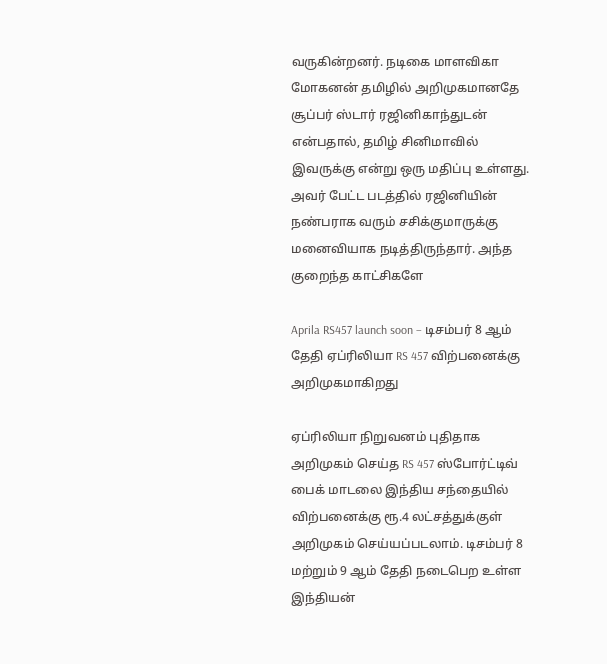வருகின்றனர். நடிகை மாளவிகா மோகனன் தமிழில் அறிமுகமானதே சூப்பர் ஸ்டார் ரஜினிகாந்துடன் என்பதால், தமிழ் சினிமாவில் இவருக்கு என்று ஒரு மதிப்பு உள்ளது. அவர் பேட்ட படத்தில் ரஜினியின் நண்பராக வரும் சசிக்குமாருக்கு மனைவியாக நடித்திருந்தார். அந்த குறைந்த காட்சிகளே

Aprila RS457 launch soon – டிசம்பர் 8 ஆம் தேதி ஏப்ரிலியா RS 457 விற்பனைக்கு அறிமுகமாகிறது

ஏப்ரிலியா நிறுவனம் புதிதாக அறிமுகம் செய்த RS 457 ஸ்போர்ட்டிவ் பைக் மாடலை இந்திய சந்தையில் விற்பனைக்கு ரூ.4 லட்சத்துக்குள் அறிமுகம் செய்யப்படலாம். டிசம்பர் 8 மற்றும் 9 ஆம் தேதி நடைபெற உள்ள இந்தியன்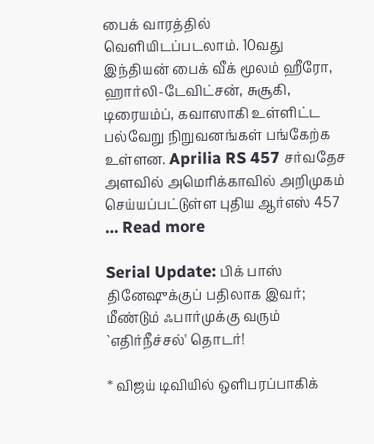பைக் வாரத்தில் வெளியிடப்படலாம். 10வது இந்தியன் பைக் வீக் மூலம் ஹீரோ, ஹார்லி-டேவிட்சன், சுசூகி, டிரையம்ப், கவாஸாகி உள்ளிட்ட பல்வேறு நிறுவனங்கள் பங்கேற்க உள்ளன. Aprilia RS 457 சர்வதேச அளவில் அமெரிக்காவில் அறிமுகம் செய்யப்பட்டுள்ள புதிய ஆர்எஸ் 457 … Read more

Serial Update: பிக் பாஸ் தினேஷுக்குப் பதிலாக இவர்; மீண்டும் ஃபார்முக்கு வரும் `எதிர்நீச்சல்' தொடர்!

* விஜய் டிவியில் ஒளிபரப்பாகிக்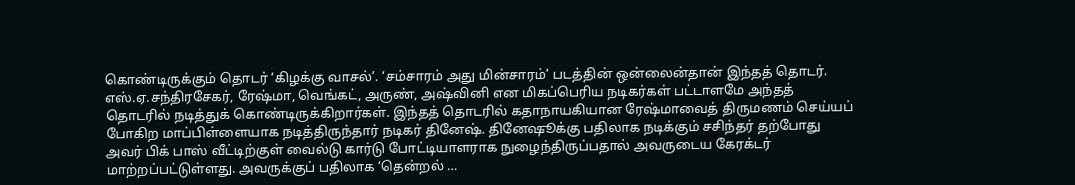கொண்டிருக்கும் தொடர் ‘கிழக்கு வாசல்’. ‘சம்சாரம் அது மின்சாரம்’ படத்தின் ஒன்லைன்தான் இந்தத் தொடர். எஸ்.ஏ.சந்திரசேகர், ரேஷ்மா, வெங்கட், அருண், அஷ்வினி என மிகப்பெரிய நடிகர்கள் பட்டாளமே அந்தத் தொடரில் நடித்துக் கொண்டிருக்கிறார்கள். இந்தத் தொடரில் கதாநாயகியான ரேஷ்மாவைத் திருமணம் செய்யப் போகிற மாப்பிள்ளையாக நடித்திருந்தார் நடிகர் தினேஷ். தினேஷூக்கு பதிலாக நடிக்கும் சசிந்தர் தற்போது அவர் பிக் பாஸ் வீட்டிற்குள் வைல்டு கார்டு போட்டியாளராக நுழைந்திருப்பதால் அவருடைய கேரக்டர் மாற்றப்பட்டுள்ளது. அவருக்குப் பதிலாக ‘தென்றல் …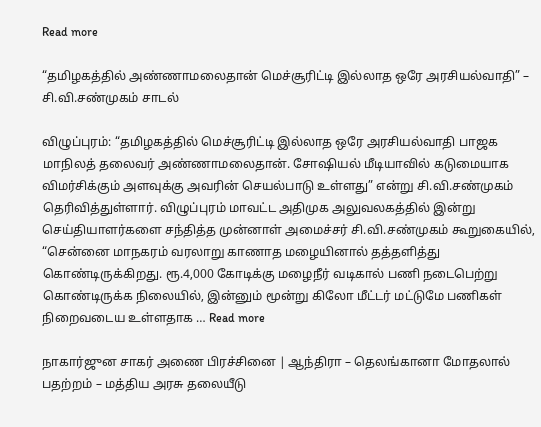Read more

“தமிழகத்தில் அண்ணாமலைதான் மெச்சூரிட்டி இல்லாத ஒரே அரசியல்வாதி” – சி.வி.சண்முகம் சாடல்

விழுப்புரம்: “தமிழகத்தில் மெச்சூரிட்டி இல்லாத ஒரே அரசியல்வாதி பாஜக மாநிலத் தலைவர் அண்ணாமலைதான். சோஷியல் மீடியாவில் கடுமையாக விமர்சிக்கும் அளவுக்கு அவரின் செயல்பாடு உள்ளது” என்று சி.வி.சண்முகம் தெரிவித்துள்ளார். விழுப்புரம் மாவட்ட அதிமுக அலுவலகத்தில் இன்று செய்தியாளர்களை சந்தித்த முன்னாள் அமைச்சர் சி.வி.சண்முகம் கூறுகையில், “சென்னை மாநகரம் வரலாறு காணாத மழையினால் தத்தளித்து கொண்டிருக்கிறது. ரூ.4,000 கோடிக்கு மழைநீர் வடிகால் பணி நடைபெற்று கொண்டிருக்க நிலையில், இன்னும் மூன்று கிலோ மீட்டர் மட்டுமே பணிகள் நிறைவடைய உள்ளதாக … Read more

நாகார்ஜுன சாகர் அணை பிரச்சினை | ஆந்திரா – தெலங்கானா மோதலால் பதற்றம் – மத்திய அரசு தலையீடு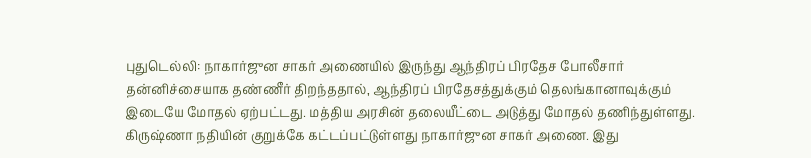புதுடெல்லி: நாகார்ஜுன சாகர் அணையில் இருந்து ஆந்திரப் பிரதேச போலீசார் தன்னிச்சையாக தண்ணீர் திறந்ததால், ஆந்திரப் பிரதேசத்துக்கும் தெலங்கானாவுக்கும் இடையே மோதல் ஏற்பட்டது. மத்திய அரசின் தலையீட்டை அடுத்து மோதல் தணிந்துள்ளது. கிருஷ்ணா நதியின் குறுக்கே கட்டப்பட்டுள்ளது நாகார்ஜுன சாகர் அணை. இது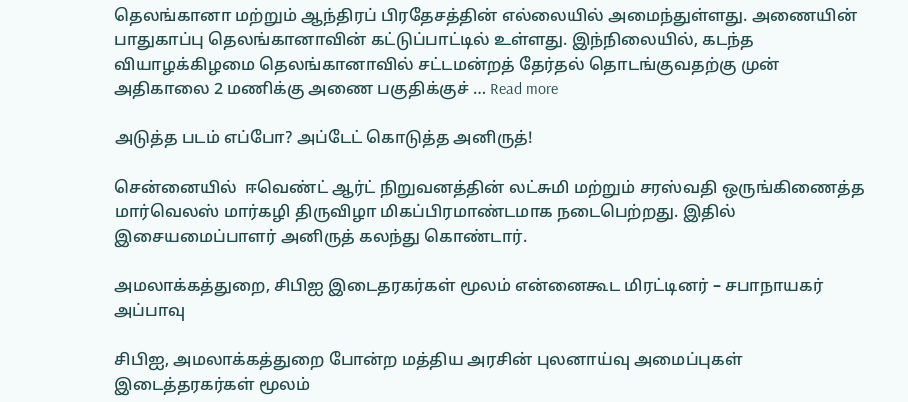தெலங்கானா மற்றும் ஆந்திரப் பிரதேசத்தின் எல்லையில் அமைந்துள்ளது. அணையின் பாதுகாப்பு தெலங்கானாவின் கட்டுப்பாட்டில் உள்ளது. இந்நிலையில், கடந்த வியாழக்கிழமை தெலங்கானாவில் சட்டமன்றத் தேர்தல் தொடங்குவதற்கு முன் அதிகாலை 2 மணிக்கு அணை பகுதிக்குச் … Read more

அடுத்த படம் எப்போ? அப்டேட் கொடுத்த அனிருத்!

சென்னையில்  ஈவெண்ட் ஆர்ட் நிறுவனத்தின் லட்சுமி மற்றும் சரஸ்வதி ஒருங்கிணைத்த மார்வெலஸ் மார்கழி திருவிழா மிகப்பிரமாண்டமாக நடைபெற்றது. இதில் இசையமைப்பாளர் அனிருத் கலந்து கொண்டார்.

அமலாக்கத்துறை, சிபிஐ இடைதரகர்கள் மூலம் என்னைகூட மிரட்டினர் – சபாநாயகர் அப்பாவு

சிபிஐ, அமலாக்கத்துறை போன்ற மத்திய அரசின் புலனாய்வு அமைப்புகள் இடைத்தரகர்கள் மூலம்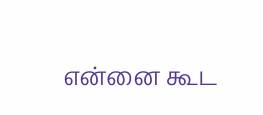என்னை கூட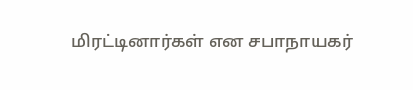மிரட்டினார்கள் என சபாநாயகர்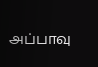அப்பாவு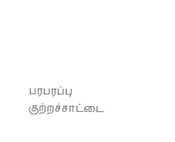பரபரப்பு குற்றச்சாட்டை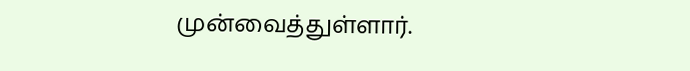முன்வைத்துள்ளார்.